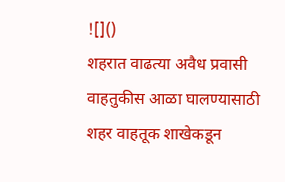![]()
शहरात वाढत्या अवैध प्रवासी वाहतुकीस आळा घालण्यासाठी शहर वाहतूक शाखेकडून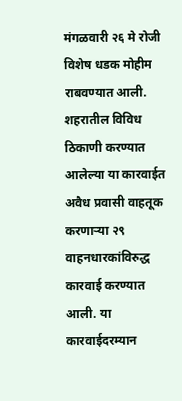मंगळवारी २६ मे रोजी विशेष धडक मोहीम राबवण्यात आली. शहरातील विविध ठिकाणी करण्यात आलेल्या या कारवाईत अवैध प्रवासी वाहतूक करणाऱ्या २९ वाहनधारकांविरुद्ध कारवाई करण्यात आली. या कारवाईदरम्यान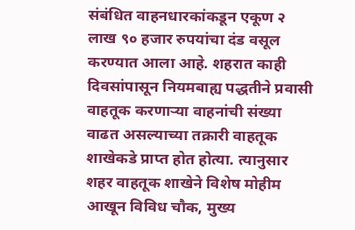संबंधित वाहनधारकांकडून एकूण २ लाख ९० हजार रुपयांचा दंड वसूल करण्यात आला आहे. शहरात काही दिवसांपासून नियमबाह्य पद्धतीने प्रवासी वाहतूक करणाऱ्या वाहनांची संख्या वाढत असल्याच्या तक्रारी वाहतूक शाखेकडे प्राप्त होत होत्या. त्यानुसार शहर वाहतूक शाखेने विशेष मोहीम आखून विविध चौक, मुख्य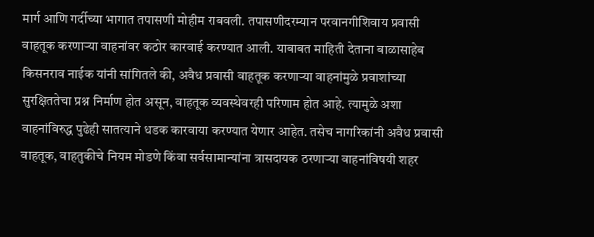मार्ग आणि गर्दीच्या भागात तपासणी मोहीम राबवली. तपासणीदरम्यान परवानगीशिवाय प्रवासी वाहतूक करणाऱ्या वाहनांवर कठोर कारवाई करण्यात आली. याबाबत माहिती देताना बाळासाहेब किसनराव नाईक यांनी सांगितले की, अवैध प्रवासी वाहतूक करणाऱ्या वाहनांमुळे प्रवाशांच्या सुरक्षिततेचा प्रश्न निर्माण होत असून, वाहतूक व्यवस्थेवरही परिणाम होत आहे. त्यामुळे अशा वाहनांविरुद्ध पुढेही सातत्याने धडक कारवाया करण्यात येणार आहेत. तसेच नागरिकांनी अवैध प्रवासी वाहतूक, वाहतुकीचे नियम मोडणे किंवा सर्वसामान्यांना त्रासदायक ठरणाऱ्या वाहनांविषयी शहर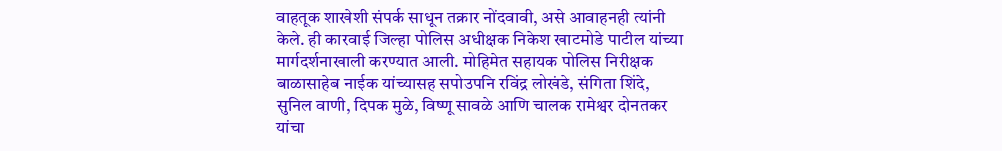वाहतूक शाखेशी संपर्क साधून तक्रार नोंदवावी, असे आवाहनही त्यांनी केले. ही कारवाई जिल्हा पोलिस अधीक्षक निकेश खाटमोडे पाटील यांच्या मार्गदर्शनाखाली करण्यात आली. मोहिमेत सहायक पोलिस निरीक्षक बाळासाहेब नाईक यांच्यासह सपोउपनि रविंद्र लोखंडे, संगिता शिंदे, सुनिल वाणी, दिपक मुळे, विष्णू सावळे आणि चालक रामेश्वर दोनतकर यांचा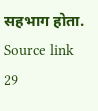सहभाग होता.
Source link
29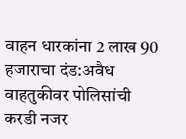वाहन धारकांना 2 लाख 90 हजाराचा दंड:अवैध वाहतुकीवर पोलिसांची करडी नजर